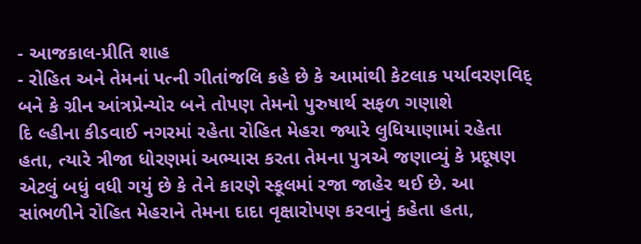- આજકાલ-પ્રીતિ શાહ
- રોહિત અને તેમનાં પત્ની ગીતાંજલિ કહે છે કે આમાંથી કેટલાક પર્યાવરણવિદ્ બને કે ગ્રીન આંત્રપ્રેન્યોર બને તોપણ તેમનો પુરુષાર્થ સફળ ગણાશે
દિ લ્હીના કીડવાઈ નગરમાં રહેતા રોહિત મેહરા જ્યારે લુધિયાણામાં રહેતા હતા, ત્યારે ત્રીજા ધોરણમાં અભ્યાસ કરતા તેમના પુત્રએ જણાવ્યું કે પ્રદૂષણ એટલું બધું વધી ગયું છે કે તેને કારણે સ્કૂલમાં રજા જાહેર થઈ છે. આ સાંભળીને રોહિત મેહરાને તેમના દાદા વૃક્ષારોપણ કરવાનું કહેતા હતા,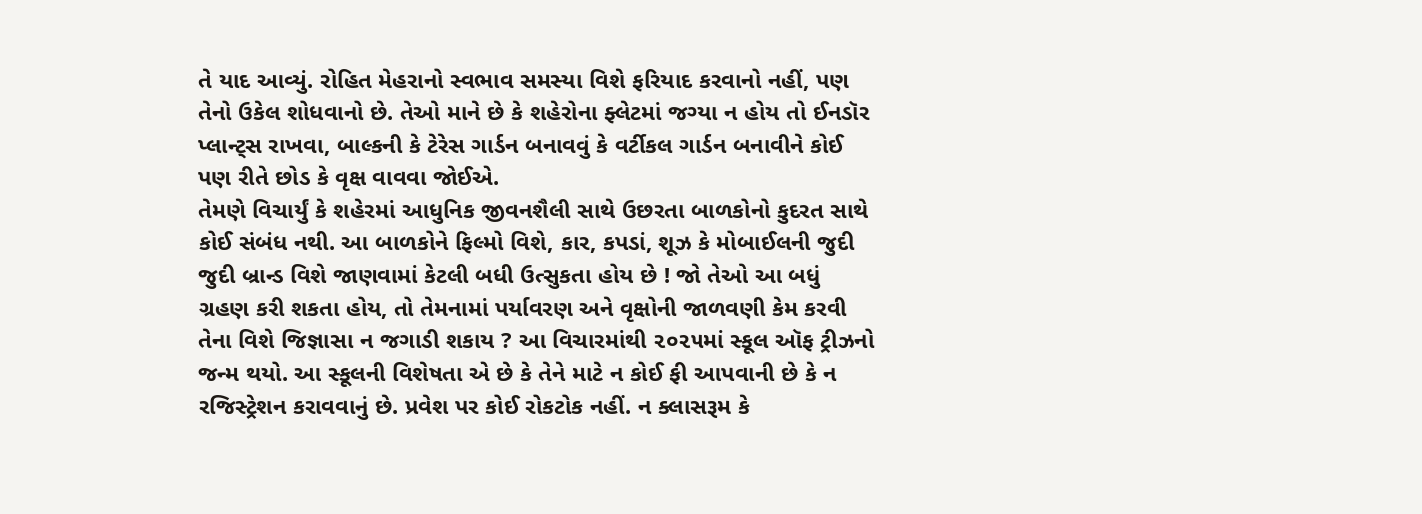તે યાદ આવ્યું. રોહિત મેહરાનો સ્વભાવ સમસ્યા વિશે ફરિયાદ કરવાનો નહીં, પણ તેનો ઉકેલ શોધવાનો છે. તેઓ માને છે કે શહેરોના ફ્લેટમાં જગ્યા ન હોય તો ઈનડૉર પ્લાન્ટ્સ રાખવા, બાલ્કની કે ટેરેસ ગાર્ડન બનાવવું કે વર્ટીકલ ગાર્ડન બનાવીને કોઈ પણ રીતે છોડ કે વૃક્ષ વાવવા જોઈએ.
તેમણે વિચાર્યું કે શહેરમાં આધુનિક જીવનશૈલી સાથે ઉછરતા બાળકોનો કુદરત સાથે કોઈ સંબંધ નથી. આ બાળકોને ફિલ્મો વિશે, કાર, કપડાં, શૂઝ કે મોબાઈલની જુદી જુદી બ્રાન્ડ વિશે જાણવામાં કેટલી બધી ઉત્સુકતા હોય છે ! જો તેઓ આ બધું ગ્રહણ કરી શકતા હોય, તો તેમનામાં પર્યાવરણ અને વૃક્ષોની જાળવણી કેમ કરવી તેના વિશે જિજ્ઞાસા ન જગાડી શકાય ? આ વિચારમાંથી ૨૦૨૫માં સ્કૂલ ઑફ ટ્રીઝનો જન્મ થયો. આ સ્કૂલની વિશેષતા એ છે કે તેને માટે ન કોઈ ફી આપવાની છે કે ન રજિસ્ટ્રેશન કરાવવાનું છે. પ્રવેશ પર કોઈ રોકટોક નહીં. ન ક્લાસરૂમ કે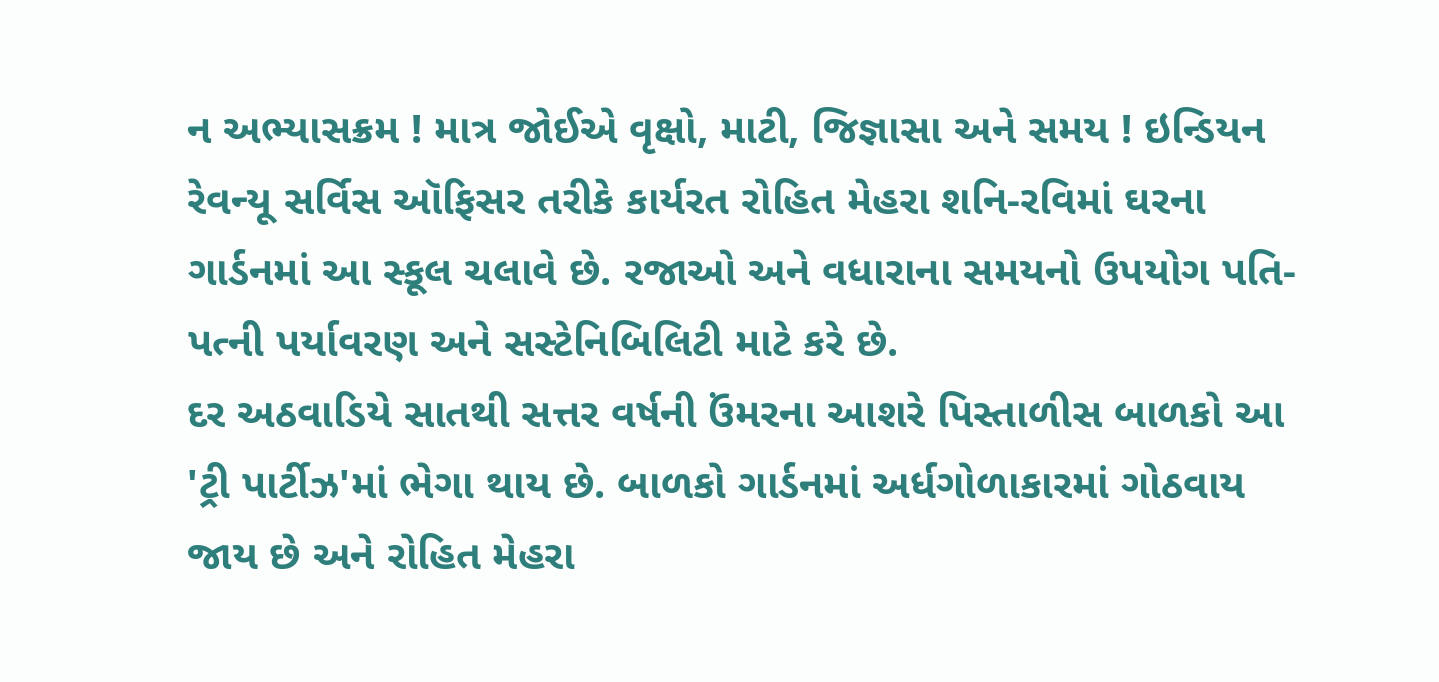ન અભ્યાસક્રમ ! માત્ર જોઈએ વૃક્ષો, માટી, જિજ્ઞાસા અને સમય ! ઇન્ડિયન રેવન્યૂ સર્વિસ ઑફિસર તરીકે કાર્યરત રોહિત મેહરા શનિ-રવિમાં ઘરના ગાર્ડનમાં આ સ્કૂલ ચલાવે છે. રજાઓ અને વધારાના સમયનો ઉપયોગ પતિ-પત્ની પર્યાવરણ અને સસ્ટેનિબિલિટી માટે કરે છે.
દર અઠવાડિયે સાતથી સત્તર વર્ષની ઉંમરના આશરે પિસ્તાળીસ બાળકો આ 'ટ્રી પાર્ટીઝ'માં ભેગા થાય છે. બાળકો ગાર્ડનમાં અર્ધગોળાકારમાં ગોઠવાય જાય છે અને રોહિત મેહરા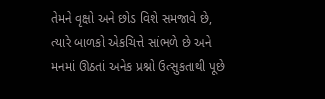તેમને વૃક્ષો અને છોડ વિશે સમજાવે છે, ત્યારે બાળકો એકચિત્તે સાંભળે છે અને મનમાં ઊઠતાં અનેક પ્રશ્નો ઉત્સુકતાથી પૂછે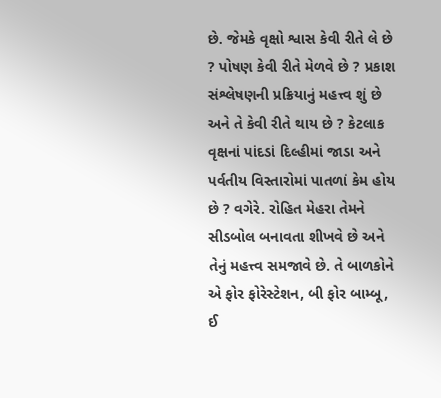છે. જેમકે વૃક્ષો શ્વાસ કેવી રીતે લે છે ? પોષણ કેવી રીતે મેળવે છે ? પ્રકાશ સંશ્લેષણની પ્રક્રિયાનું મહત્ત્વ શું છે અને તે કેવી રીતે થાય છે ? કેટલાક વૃક્ષનાં પાંદડાં દિલ્હીમાં જાડા અને પર્વતીય વિસ્તારોમાં પાતળાં કેમ હોય છે ? વગેરે. રોહિત મેહરા તેમને સીડબોલ બનાવતા શીખવે છે અને તેનું મહત્ત્વ સમજાવે છે. તે બાળકોને એ ફોર ફોરેસ્ટેશન, બી ફોર બામ્બૂ, ઈ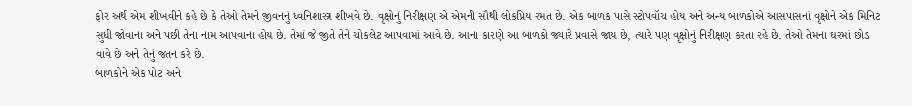ફોર અર્થ એમ શીખવીને કહે છે કે તેઓ તેમને જીવનનું ધ્વનિશાસ્ત્ર શીખવે છે. વૃક્ષોનું નિરીક્ષણ એ એમની સૌથી લોકપ્રિય રમત છે. એક બાળક પાસે સ્ટોપવૉચ હોય અને અન્ય બાળકોએ આસપાસનાં વૃક્ષોને એક મિનિટ સુધી જોવાના અને પછી તેના નામ આપવાના હોય છે. તેમાં જે જીતે તેને ચોકલેટ આપવામાં આવે છે. આના કારણે આ બાળકો જ્યારે પ્રવાસે જાય છે, ત્યારે પણ વૃક્ષોનું નિરીક્ષણ કરતા રહે છે. તેઓ તેમના ઘરમાં છોડ વાવે છે અને તેનું જતન કરે છે.
બાળકોને એક પોટ અને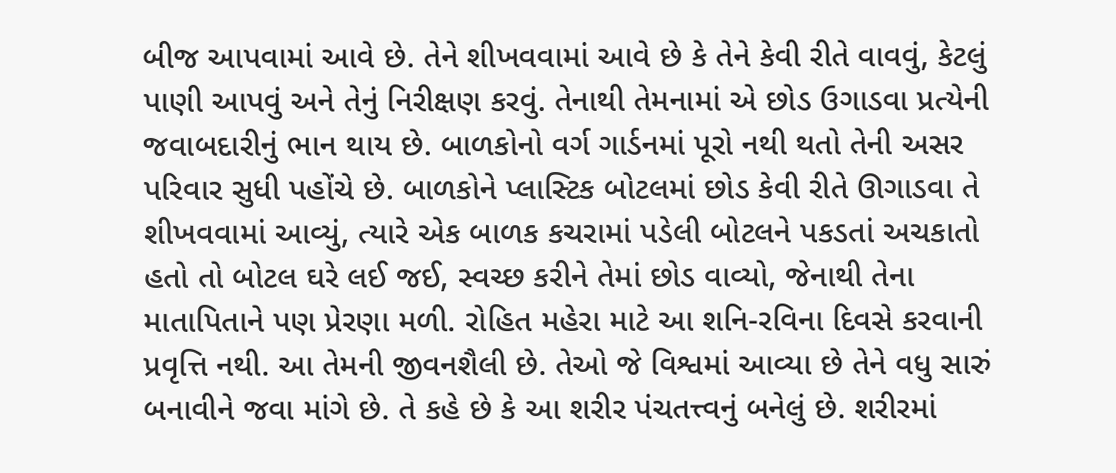બીજ આપવામાં આવે છે. તેને શીખવવામાં આવે છે કે તેને કેવી રીતે વાવવું, કેટલું પાણી આપવું અને તેનું નિરીક્ષણ કરવું. તેનાથી તેમનામાં એ છોડ ઉગાડવા પ્રત્યેની જવાબદારીનું ભાન થાય છે. બાળકોનો વર્ગ ગાર્ડનમાં પૂરો નથી થતો તેની અસર પરિવાર સુધી પહોંચે છે. બાળકોને પ્લાસ્ટિક બોટલમાં છોડ કેવી રીતે ઊગાડવા તે શીખવવામાં આવ્યું, ત્યારે એક બાળક કચરામાં પડેલી બોટલને પકડતાં અચકાતો હતો તો બોટલ ઘરે લઈ જઈ, સ્વચ્છ કરીને તેમાં છોડ વાવ્યો, જેનાથી તેના માતાપિતાને પણ પ્રેરણા મળી. રોહિત મહેરા માટે આ શનિ-રવિના દિવસે કરવાની પ્રવૃત્તિ નથી. આ તેમની જીવનશૈલી છે. તેઓ જે વિશ્વમાં આવ્યા છે તેને વધુ સારું બનાવીને જવા માંગે છે. તે કહે છે કે આ શરીર પંચતત્ત્વનું બનેલું છે. શરીરમાં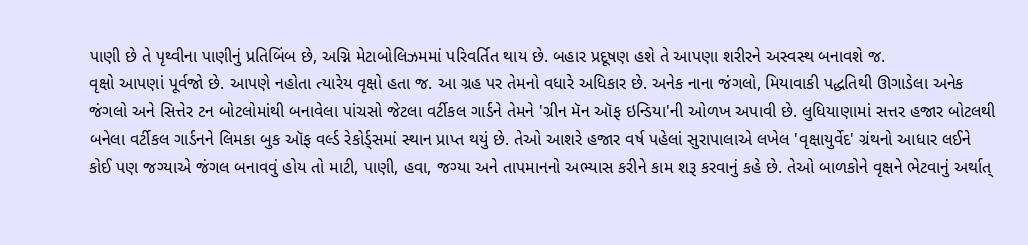પાણી છે તે પૃથ્વીના પાણીનું પ્રતિબિંબ છે, અગ્નિ મેટાબોલિઝમમાં પરિવર્તિત થાય છે. બહાર પ્રદૂષણ હશે તે આપણા શરીરને અસ્વસ્થ બનાવશે જ.
વૃક્ષો આપણાં પૂર્વજો છે. આપણે નહોતા ત્યારેય વૃક્ષો હતા જ. આ ગ્રહ પર તેમનો વધારે અધિકાર છે. અનેક નાના જંગલો, મિયાવાકી પદ્ધતિથી ઊગાડેલા અનેક જંગલો અને સિત્તેર ટન બોટલોમાંથી બનાવેલા પાંચસો જેટલા વર્ટીકલ ગાર્ડને તેમને 'ગ્રીન મૅન ઑફ ઇન્ડિયા'ની ઓળખ અપાવી છે. લુધિયાણામાં સત્તર હજાર બોટલથી બનેલા વર્ટીકલ ગાર્ડનને લિમકા બુક ઑફ વર્લ્ડ રેકોર્ડ્સમાં સ્થાન પ્રાપ્ત થયું છે. તેઓ આશરે હજાર વર્ષ પહેલાં સુરાપાલાએ લખેલ 'વૃક્ષાયુર્વેદ' ગ્રંથનો આધાર લઈને કોઈ પણ જગ્યાએ જંગલ બનાવવું હોય તો માટી, પાણી, હવા, જગ્યા અને તાપમાનનો અભ્યાસ કરીને કામ શરૂ કરવાનું કહે છે. તેઓ બાળકોને વૃક્ષને ભેટવાનું અર્થાત્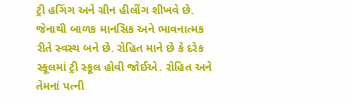ટ્રી હગિંગ અને ગ્રીન હીલીંગ શીખવે છે. જેનાથી બાળક માનસિક અને ભાવનાત્મક રીતે સ્વસ્થ બને છે. રોહિત માને છે કે દરેક સ્કૂલમાં ટ્રી સ્કૂલ હોવી જોઈએ. રોહિત અને તેમનાં પત્ની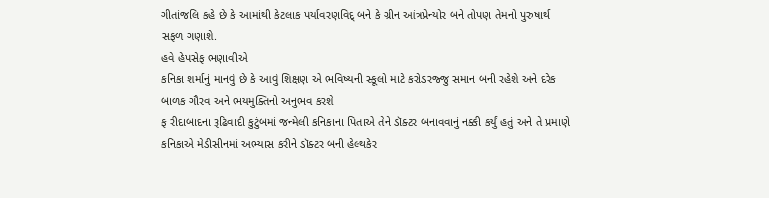ગીતાંજલિ કહે છે કે આમાંથી કેટલાક પર્યાવરણવિદ્ બને કે ગ્રીન આંત્રપ્રેન્યોર બને તોપણ તેમનો પુરુષાર્થ સફળ ગણાશે.
હવે હેપસેફ ભણાવીએ
કનિકા શર્માનું માનવું છે કે આવું શિક્ષણ એ ભવિષ્યની સ્કૂલો માટે કરોડરજ્જુ સમાન બની રહેશે અને દરેક બાળક ગૌરવ અને ભયમુક્તિનો અનુભવ કરશે
ફ રીદાબાદના રૂઢિવાદી કુટુંબમાં જન્મેલી કનિકાના પિતાએ તેને ડૉક્ટર બનાવવાનું નક્કી કર્યું હતું અને તે પ્રમાણે કનિકાએ મેડીસીનમાં અભ્યાસ કરીને ડૉક્ટર બની હેલ્થકેર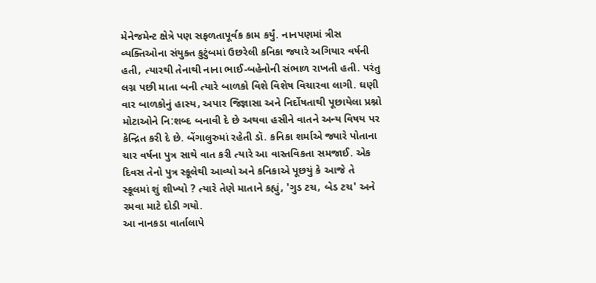મેનેજમેન્ટ ક્ષેત્રે પણ સફળતાપૂર્વક કામ કર્યું. નાનપણમાં ત્રીસ વ્યક્તિઓના સંયુક્ત કુટુંબમાં ઉછરેલી કનિકા જ્યારે અગિયાર વર્ષની હતી, ત્યારથી તેનાથી નાના ભાઈ-બહેનોની સંભાળ રાખતી હતી. પરંતુ લગ્ન પછી માતા બની ત્યારે બાળકો વિશે વિશેષ વિચારવા લાગી. ઘણી વાર બાળકોનું હાસ્ય, અપાર જિજ્ઞાસા અને નિર્દોષતાથી પૂછાયેલા પ્રશ્નો મોટાઓને નિ:શબ્દ બનાવી દે છે અથવા હસીને વાતને અન્ય વિષય પર કેન્દ્રિત કરી દે છે. બેંગાલુરુમાં રહેતી ડૉ. કનિકા શર્માએ જ્યારે પોતાના ચાર વર્ષના પુત્ર સાથે વાત કરી ત્યારે આ વાસ્તવિકતા સમજાઈ. એક દિવસ તેનો પુત્ર સ્કૂલેથી આવ્યો અને કનિકાએ પૂછયું કે આજે તે સ્કૂલમાં શું શીખ્યો ? ત્યારે તેણે માતાને કહ્યું, 'ગુડ ટચ, બેડ ટચ' અને રમવા માટે દોડી ગયો.
આ નાનકડા વાર્તાલાપે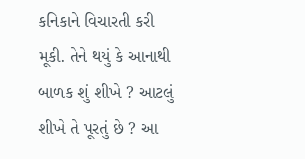કનિકાને વિચારતી કરી મૂકી. તેને થયું કે આનાથી બાળક શું શીખે ? આટલું શીખે તે પૂરતું છે ? આ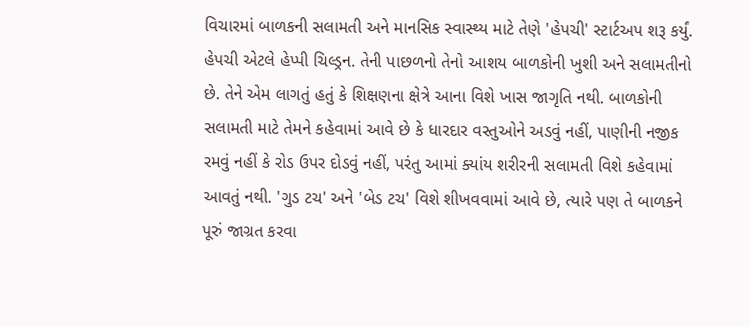વિચારમાં બાળકની સલામતી અને માનસિક સ્વાસ્થ્ય માટે તેણે 'હેપચી' સ્ટાર્ટઅપ શરૂ કર્યું. હેપચી એટલે હેપ્પી ચિલ્ડ્રન. તેની પાછળનો તેનો આશય બાળકોની ખુશી અને સલામતીનો છે. તેને એમ લાગતું હતું કે શિક્ષણના ક્ષેત્રે આના વિશે ખાસ જાગૃતિ નથી. બાળકોની સલામતી માટે તેમને કહેવામાં આવે છે કે ધારદાર વસ્તુઓને અડવું નહીં, પાણીની નજીક રમવું નહીં કે રોડ ઉપર દોડવું નહીં, પરંતુ આમાં ક્યાંય શરીરની સલામતી વિશે કહેવામાં આવતું નથી. 'ગુડ ટચ' અને 'બેડ ટચ' વિશે શીખવવામાં આવે છે, ત્યારે પણ તે બાળકને પૂરું જાગ્રત કરવા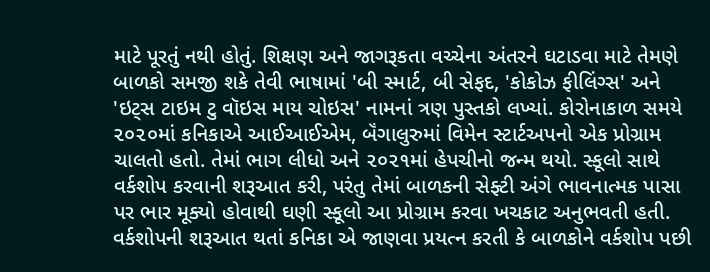માટે પૂરતું નથી હોતું. શિક્ષણ અને જાગરૂકતા વચ્ચેના અંતરને ઘટાડવા માટે તેમણે બાળકો સમજી શકે તેવી ભાષામાં 'બી સ્માર્ટ, બી સેફદ, 'કોકોઝ ફીલિંગ્સ' અને 'ઇટ્સ ટાઇમ ટુ વૉઇસ માય ચોઇસ' નામનાં ત્રણ પુસ્તકો લખ્યાં. કોરોનાકાળ સમયે ૨૦૨૦માં કનિકાએ આઈઆઈએમ, બૅંગાલુરુમાં વિમેન સ્ટાર્ટઅપનો એક પ્રોગ્રામ ચાલતો હતો. તેમાં ભાગ લીધો અને ૨૦૨૧માં હેપચીનો જન્મ થયો. સ્કૂલો સાથે વર્કશોપ કરવાની શરૂઆત કરી, પરંતુ તેમાં બાળકની સેફ્ટી અંગે ભાવનાત્મક પાસા પર ભાર મૂક્યો હોવાથી ઘણી સ્કૂલો આ પ્રોગ્રામ કરવા ખચકાટ અનુભવતી હતી. વર્કશોપની શરૂઆત થતાં કનિકા એ જાણવા પ્રયત્ન કરતી કે બાળકોને વર્કશોપ પછી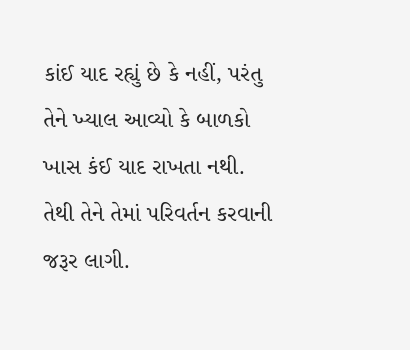કાંઈ યાદ રહ્યું છે કે નહીં, પરંતુ તેને ખ્યાલ આવ્યો કે બાળકો ખાસ કંઈ યાદ રાખતા નથી. તેથી તેને તેમાં પરિવર્તન કરવાની જરૂર લાગી.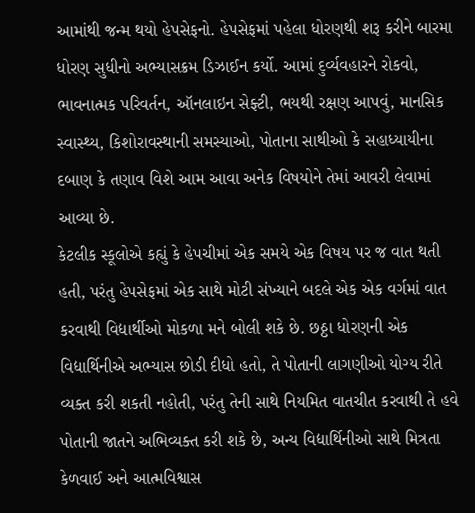આમાંથી જન્મ થયો હેપસેફનો. હેપસેફમાં પહેલા ધોરણથી શરૂ કરીને બારમા ધોરણ સુધીનો અભ્યાસક્રમ ડિઝાઈન કર્યો. આમાં દુર્વ્યવહારને રોકવો, ભાવનાત્મક પરિવર્તન, ઑનલાઇન સેફ્ટી, ભયથી રક્ષણ આપવું, માનસિક સ્વાસ્થ્ય, કિશોરાવસ્થાની સમસ્યાઓ, પોતાના સાથીઓ કે સહાધ્યાયીના દબાણ કે તણાવ વિશે આમ આવા અનેક વિષયોને તેમાં આવરી લેવામાં આવ્યા છે.
કેટલીક સ્કૂલોએ કહ્યું કે હેપચીમાં એક સમયે એક વિષય પર જ વાત થતી હતી, પરંતુ હેપસેફમાં એક સાથે મોટી સંખ્યાને બદલે એક એક વર્ગમાં વાત કરવાથી વિદ્યાર્થીઓ મોકળા મને બોલી શકે છે. છઠ્ઠા ધોરણની એક વિદ્યાર્થિનીએ અભ્યાસ છોડી દીધો હતો, તે પોતાની લાગણીઓ યોગ્ય રીતે વ્યક્ત કરી શકતી નહોતી, પરંતુ તેની સાથે નિયમિત વાતચીત કરવાથી તે હવે પોતાની જાતને અભિવ્યક્ત કરી શકે છે, અન્ય વિદ્યાર્થિનીઓ સાથે મિત્રતા કેળવાઈ અને આત્મવિશ્વાસ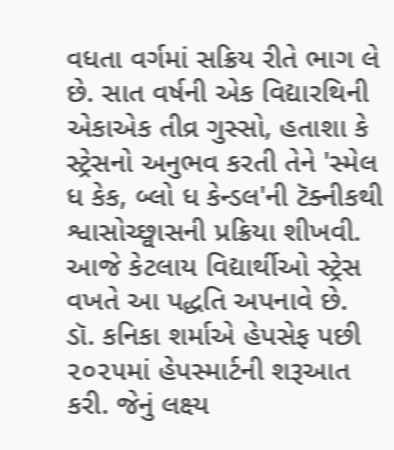વધતા વર્ગમાં સક્રિય રીતે ભાગ લે છે. સાત વર્ષની એક વિદ્યારથિની એકાએક તીવ્ર ગુસ્સો, હતાશા કે સ્ટ્રેસનો અનુભવ કરતી તેને 'સ્મેલ ધ કેક, બ્લો ધ કેન્ડલ'ની ટૅક્નીકથી શ્વાસોચ્છ્વાસની પ્રક્રિયા શીખવી. આજે કેટલાય વિદ્યાર્થીઓ સ્ટ્રેસ વખતે આ પદ્ધતિ અપનાવે છે.
ડૉ. કનિકા શર્માએ હેપસેફ પછી ૨૦૨૫માં હેપસ્માર્ટની શરૂઆત કરી. જેનું લક્ષ્ય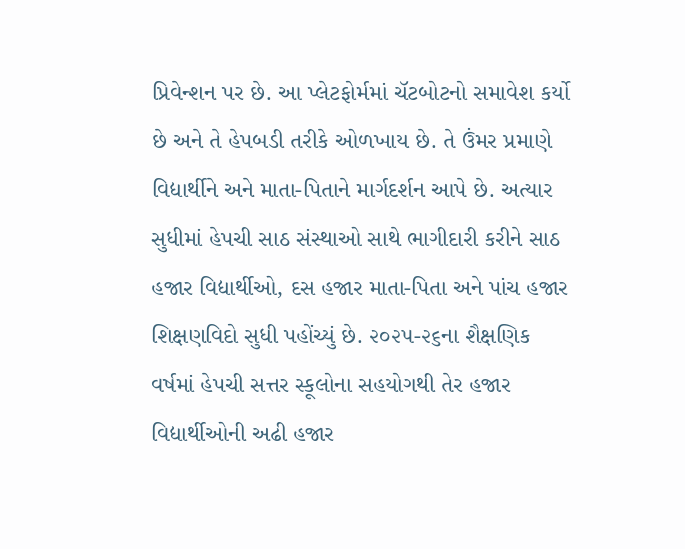પ્રિવેન્શન પર છે. આ પ્લેટફોર્મમાં ચૅટબોટનો સમાવેશ કર્યો છે અને તે હેપબડી તરીકે ઓળખાય છે. તે ઉંમર પ્રમાણે વિદ્યાર્થીને અને માતા-પિતાને માર્ગદર્શન આપે છે. અત્યાર સુધીમાં હેપચી સાઠ સંસ્થાઓ સાથે ભાગીદારી કરીને સાઠ હજાર વિદ્યાર્થીઓ, દસ હજાર માતા-પિતા અને પાંચ હજાર શિક્ષણવિદો સુધી પહોંચ્યું છે. ૨૦૨૫-૨૬ના શૈક્ષણિક વર્ષમાં હેપચી સત્તર સ્કૂલોના સહયોગથી તેર હજાર વિદ્યાર્થીઓની અઢી હજાર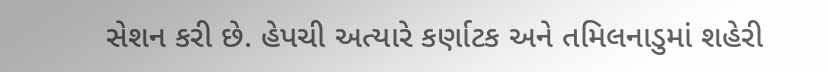સેશન કરી છે. હેપચી અત્યારે કર્ણાટક અને તમિલનાડુમાં શહેરી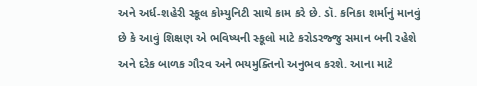અને અર્ધ-શહેરી સ્કૂલ કોમ્યુનિટી સાથે કામ કરે છે. ડૉ. કનિકા શર્માનું માનવું છે કે આવું શિક્ષણ એ ભવિષ્યની સ્કૂલો માટે કરોડરજ્જુ સમાન બની રહેશે અને દરેક બાળક ગૌરવ અને ભયમુક્તિનો અનુભવ કરશે. આના માટે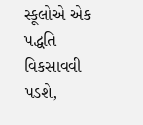સ્કૂલોએ એક પદ્ધતિ વિકસાવવી પડશે,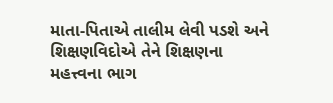માતા-પિતાએ તાલીમ લેવી પડશે અને શિક્ષણવિદોએ તેને શિક્ષણના મહત્ત્વના ભાગ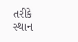તરીકે સ્થાન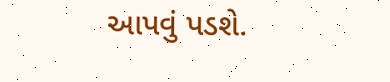આપવું પડશે.